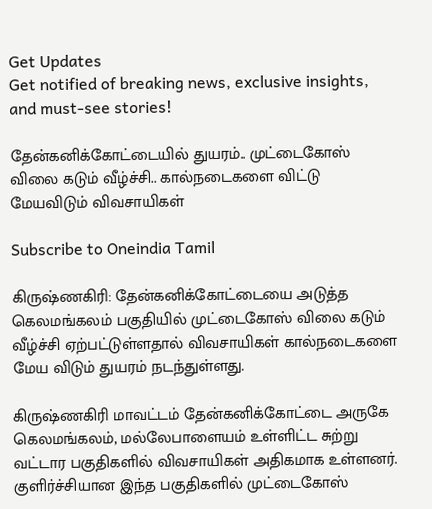Get Updates
Get notified of breaking news, exclusive insights, and must-see stories!

தேன்கனிக்கோட்டையில் துயரம்.. முட்டைகோஸ் விலை கடும் வீழ்ச்சி.. கால்நடைகளை விட்டு மேயவிடும் விவசாயிகள்

Subscribe to Oneindia Tamil

கிருஷ்ணகிரி: தேன்கனிக்கோட்டையை அடுத்த கெலமங்கலம் பகுதியில் முட்டைகோஸ் விலை கடும் வீழ்ச்சி ஏற்பட்டுள்ளதால் விவசாயிகள் கால்நடைகளை மேய விடும் துயரம் நடந்துள்ளது.

கிருஷ்ணகிரி மாவட்டம் தேன்கனிக்கோட்டை அருகே கெலமங்கலம், மல்லேபாளையம் உள்ளிட்ட சுற்று வட்டார பகுதிகளில் விவசாயிகள் அதிகமாக உள்ளனர். குளிர்ச்சியான இந்த பகுதிகளில் முட்டைகோஸ்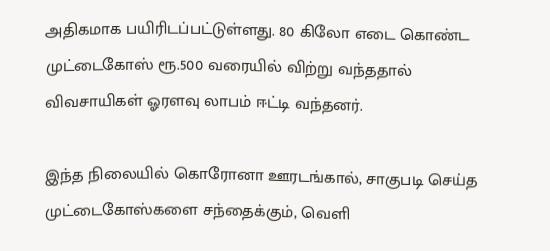அதிகமாக பயிரிடப்பட்டுள்ளது. 80 கிலோ எடை கொண்ட முட்டைகோஸ் ரூ.500 வரையில் விற்று வந்ததால் விவசாயிகள் ஓரளவு லாபம் ஈட்டி வந்தனர்.

இந்த நிலையில் கொரோனா ஊரடங்கால், சாகுபடி செய்த முட்டைகோஸ்களை சந்தைக்கும், வெளி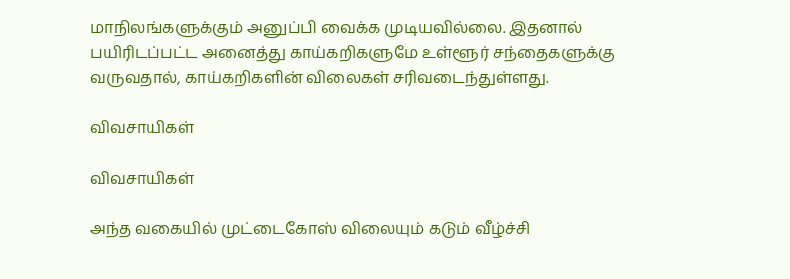மாநிலங்களுக்கும் அனுப்பி வைக்க முடியவில்லை. இதனால் பயிரிடப்பட்ட அனைத்து காய்கறிகளுமே உள்ளூர் சந்தைகளுக்கு வருவதால், காய்கறிகளின் விலைகள் சரிவடைந்துள்ளது.

விவசாயிகள்

விவசாயிகள்

அந்த வகையில் முட்டைகோஸ் விலையும் கடும் வீழ்ச்சி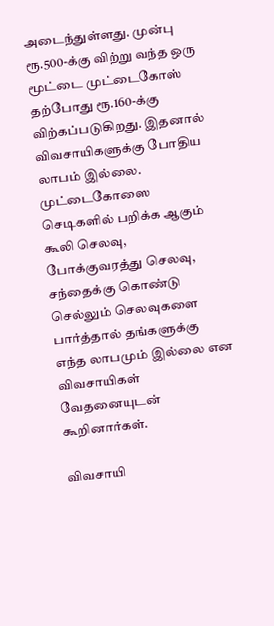அடைந்துள்ளது. முன்பு ரூ.500-க்கு விற்று வந்த ஒரு மூட்டை முட்டைகோஸ் தற்போது ரூ.160-க்கு விற்கப்படுகிறது. இதனால் விவசாயிகளுக்கு போதிய லாபம் இல்லை. முட்டைகோஸை செடிகளில் பறிக்க ஆகும் கூலி செலவு, போக்குவரத்து செலவு, சந்தைக்கு கொண்டு செல்லும் செலவுகளை பார்த்தால் தங்களுக்கு எந்த லாபமும் இல்லை என விவசாயிகள் வேதனையுடன் கூறினார்கள்.

விவசாயி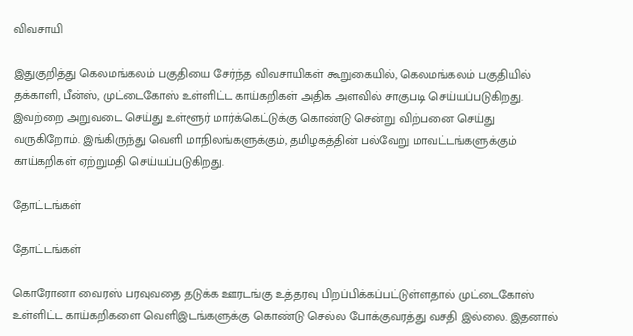விவசாயி

இதுகுறித்து கெலமங்கலம் பகுதியை சேர்ந்த விவசாயிகள் கூறுகையில், கெலமங்கலம் பகுதியில் தக்காளி, பீன்ஸ், முட்டைகோஸ் உள்ளிட்ட காய்கறிகள் அதிக அளவில் சாகுபடி செய்யப்படுகிறது. இவற்றை அறுவடை செய்து உள்ளூர் மார்க்கெட்டுக்கு கொண்டு சென்று விற்பனை செய்து வருகிறோம். இங்கிருந்து வெளி மாநிலங்களுக்கும், தமிழகத்தின் பல்வேறு மாவட்டங்களுக்கும் காய்கறிகள் ஏற்றுமதி செய்யப்படுகிறது.

தோட்டங்கள்

தோட்டங்கள்

கொரோனா வைரஸ் பரவுவதை தடுக்க ஊரடங்கு உத்தரவு பிறப்பிக்கப்பட்டுள்ளதால் முட்டைகோஸ் உள்ளிட்ட காய்கறிகளை வெளிஇடங்களுக்கு கொண்டு செல்ல போக்குவரத்து வசதி இல்லை. இதனால்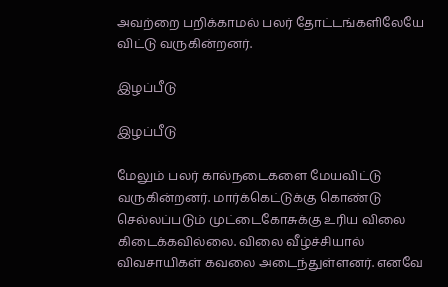அவற்றை பறிக்காமல் பலர் தோட்டங்களிலேயே விட்டு வருகின்றனர்.

இழப்பீடு

இழப்பீடு

மேலும் பலர் கால்நடைகளை மேயவிட்டு வருகின்றனர். மார்க்கெட்டுக்கு கொண்டு செல்லப்படும் முட்டைகோசுக்கு உரிய விலை கிடைக்கவில்லை. விலை வீழ்ச்சியால் விவசாயிகள் கவலை அடைந்துள்ளனர். எனவே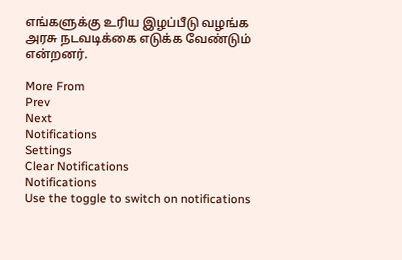எங்களுக்கு உரிய இழப்பீடு வழங்க அரசு நடவடிக்கை எடுக்க வேண்டும் என்றனர்.

More From
Prev
Next
Notifications
Settings
Clear Notifications
Notifications
Use the toggle to switch on notifications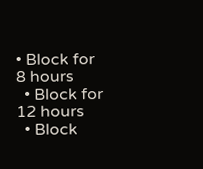• Block for 8 hours
  • Block for 12 hours
  • Block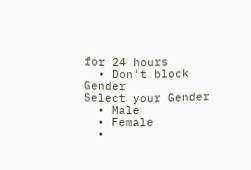for 24 hours
  • Don't block
Gender
Select your Gender
  • Male
  • Female
  •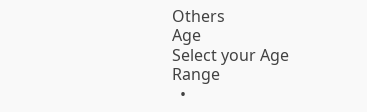Others
Age
Select your Age Range
  •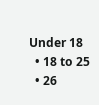Under 18
  • 18 to 25
  • 26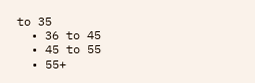to 35
  • 36 to 45
  • 45 to 55
  • 55+